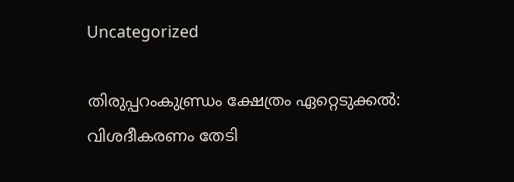Uncategorized

തിരുപ്പറംകുണ്ഡ്രം ക്ഷേത്രം ഏറ്റെടുക്കല്‍: വിശദീകരണം തേടി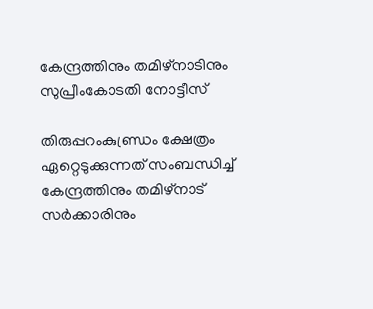കേന്ദ്രത്തിനും തമിഴ്‌നാടിനും സുപ്രീംകോടതി നോട്ടീസ്

തിരുപ്പറംകുണ്ഡ്രം ക്ഷേത്രം ഏറ്റെടുക്കുന്നത് സംബന്ധിച്ച് കേന്ദ്രത്തിനും തമിഴ്‌നാട് സര്‍ക്കാരിനും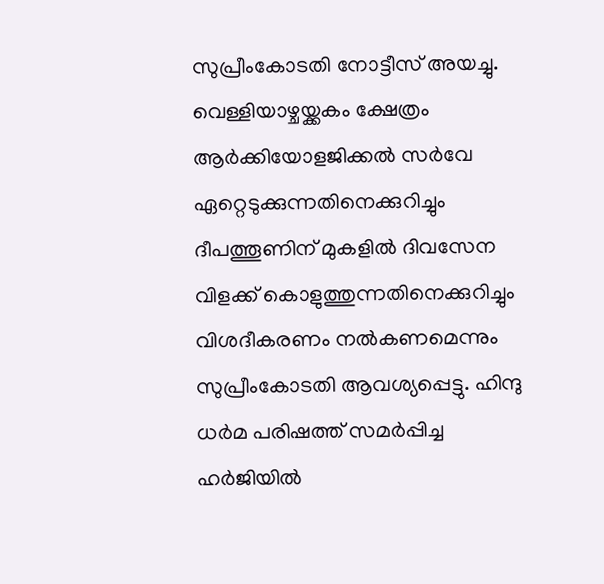സുപ്രീംകോടതി നോട്ടീസ് അയച്ചു. വെള്ളിയാഴ്ചയ്ക്കകം ക്ഷേത്രം ആര്‍ക്കിയോളജിക്കല്‍ സര്‍വേ ഏറ്റെടുക്കുന്നതിനെക്കുറിച്ചും ദീപത്തൂണിന് മുകളില്‍ ദിവസേന വിളക്ക് കൊളുത്തുന്നതിനെക്കുറിച്ചും വിശദീകരണം നല്‍കണമെന്നും സുപ്രീംകോടതി ആവശ്യപ്പെട്ടു. ഹിന്ദു ധര്‍മ പരിഷത്ത് സമര്‍പ്പിച്ച ഹര്‍ജിയില്‍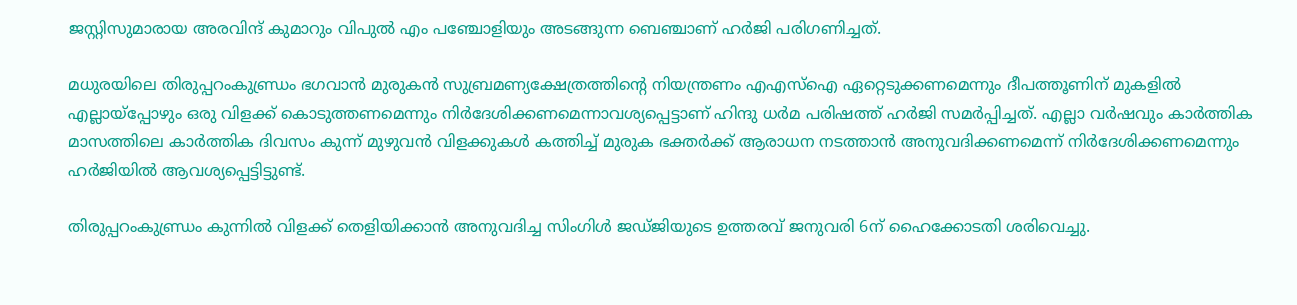ജസ്റ്റിസുമാരായ അരവിന്ദ് കുമാറും വിപുല്‍ എം പഞ്ചോളിയും അടങ്ങുന്ന ബെഞ്ചാണ് ഹര്‍ജി പരിഗണിച്ചത്.

മധുരയിലെ തിരുപ്പറംകുണ്ഡ്രം ഭഗവാന്‍ മുരുകന്‍ സുബ്രമണ്യക്ഷേത്രത്തിന്റെ നിയന്ത്രണം എഎസ്‌ഐ ഏറ്റെടുക്കണമെന്നും ദീപത്തൂണിന് മുകളില്‍ എല്ലായ്‌പ്പോഴും ഒരു വിളക്ക് കൊടുത്തണമെന്നും നിര്‍ദേശിക്കണമെന്നാവശ്യപ്പെട്ടാണ് ഹിന്ദു ധര്‍മ പരിഷത്ത് ഹര്‍ജി സമര്‍പ്പിച്ചത്. എല്ലാ വര്‍ഷവും കാര്‍ത്തിക മാസത്തിലെ കാര്‍ത്തിക ദിവസം കുന്ന് മുഴുവന്‍ വിളക്കുകള്‍ കത്തിച്ച് മുരുക ഭക്തര്‍ക്ക് ആരാധന നടത്താന്‍ അനുവദിക്കണമെന്ന് നിര്‍ദേശിക്കണമെന്നും ഹര്‍ജിയില്‍ ആവശ്യപ്പെട്ടിട്ടുണ്ട്.

തിരുപ്പറംകുണ്ഡ്രം കുന്നില്‍ വിളക്ക് തെളിയിക്കാന്‍ അനുവദിച്ച സിംഗിള്‍ ജഡ്ജിയുടെ ഉത്തരവ് ജനുവരി 6ന് ഹൈക്കോടതി ശരിവെച്ചു.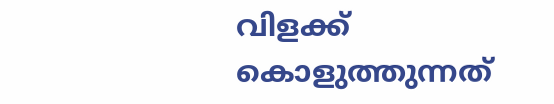വിളക്ക് കൊളുത്തുന്നത്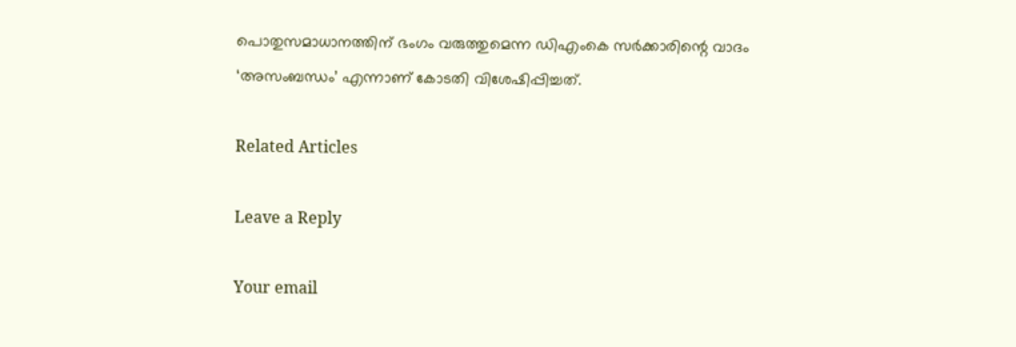പൊതുസമാധാനത്തിന് ഭംഗം വരുത്തുമെന്ന ഡിഎംകെ സര്‍ക്കാരിന്റെ വാദം ‘അസംബന്ധം’ എന്നാണ് കോടതി വിശേഷിപ്പിച്ചത്.

Related Articles

Leave a Reply

Your email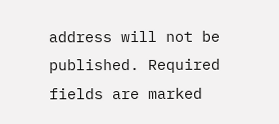address will not be published. Required fields are marked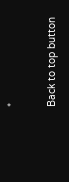*

Back to top button